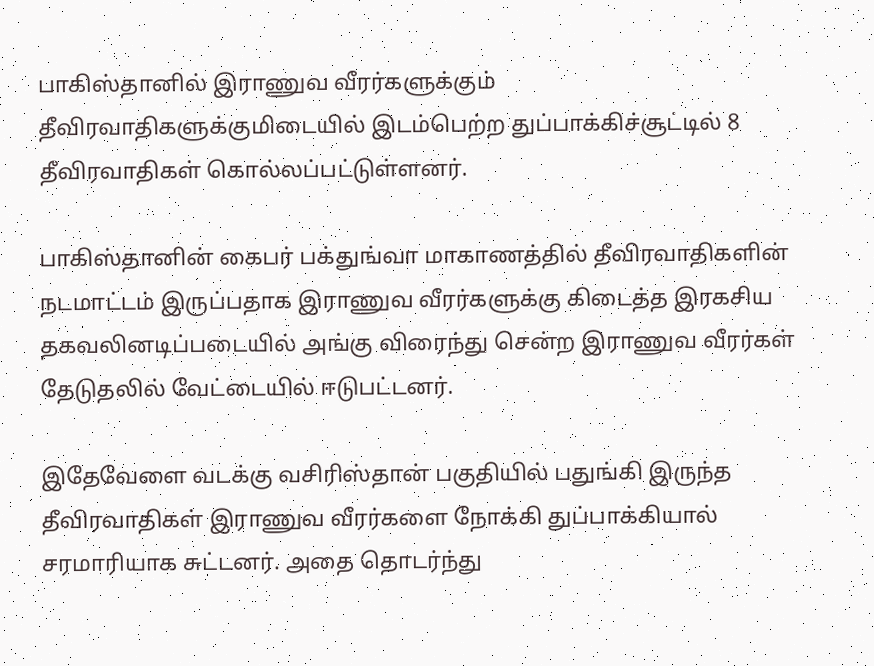பாகிஸ்தானில் இராணுவ வீரர்களுக்கும் தீவிரவாதிகளுக்குமிடையில் இடம்பெற்ற துப்பாக்கிச்சூட்டில் 8 தீவிரவாதிகள் கொல்லப்பட்டுள்ளனர்.

பாகிஸ்தானின் கைபர் பக்துங்வா மாகாணத்தில் தீவிரவாதிகளின் நடமாட்டம் இருப்பதாக இராணுவ வீரர்களுக்கு கிடைத்த இரகசிய தகவலினடிப்படையில் அங்கு விரைந்து சென்ற இராணுவ வீரர்கள் தேடுதலில் வேட்டையில் ஈடுபட்டனர்.

இதேவேளை வடக்கு வசிரிஸ்தான் பகுதியில் பதுங்கி இருந்த தீவிரவாதிகள் இராணுவ வீரர்களை நோக்கி துப்பாக்கியால் சரமாரியாக சுட்டனர். அதை தொடர்ந்து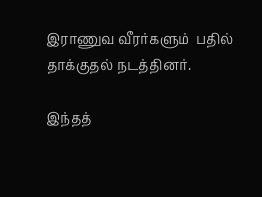இராணுவ வீரர்களும்  பதில் தாக்குதல் நடத்தினர்.

இந்தத்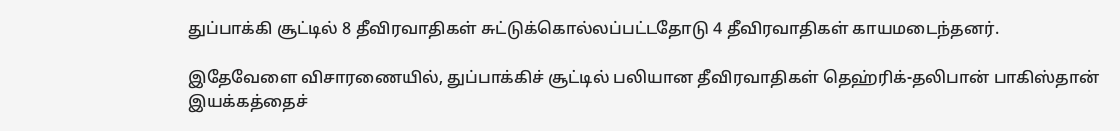துப்பாக்கி சூட்டில் 8 தீவிரவாதிகள் சுட்டுக்கொல்லப்பட்டதோடு 4 தீவிரவாதிகள் காயமடைந்தனர்.

இதேவேளை விசாரணையில், துப்பாக்கிச் சூட்டில் பலியான தீவிரவாதிகள் தெஹ்ரிக்-தலிபான் பாகிஸ்தான் இயக்கத்தைச்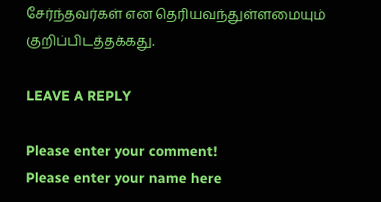சேர்ந்தவர்கள் என தெரியவந்துள்ளமையும் குறிப்பிடத்தக்கது.

LEAVE A REPLY

Please enter your comment!
Please enter your name here